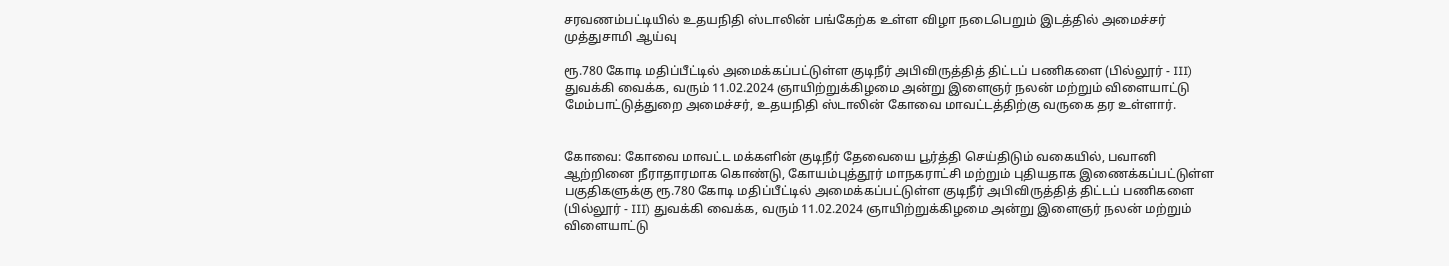சரவணம்பட்டியில் உதயநிதி ஸ்டாலின் பங்கேற்க உள்ள விழா நடைபெறும் இடத்தில் அமைச்சர் முத்துசாமி ஆய்வு

ரூ.780 கோடி மதிப்பீட்டில் அமைக்கப்பட்டுள்ள குடிநீர் அபிவிருத்தித் திட்டப் பணிகளை (பில்லூர் - III) துவக்கி வைக்க, வரும் 11.02.2024 ஞாயிற்றுக்கிழமை அன்று இளைஞர் நலன் மற்றும் விளையாட்டு மேம்பாட்டுத்துறை அமைச்சர், உதயநிதி ஸ்டாலின் கோவை மாவட்டத்திற்கு வருகை தர உள்ளார்.


கோவை: கோவை மாவட்ட மக்களின் குடிநீர் தேவையை பூர்த்தி செய்திடும் வகையில், பவானி ஆற்றினை நீராதாரமாக கொண்டு, கோயம்புத்தூர் மாநகராட்சி மற்றும் புதியதாக இணைக்கப்பட்டுள்ள பகுதிகளுக்கு ரூ.780 கோடி மதிப்பீட்டில் அமைக்கப்பட்டுள்ள குடிநீர் அபிவிருத்தித் திட்டப் பணிகளை (பில்லூர் - III) துவக்கி வைக்க, வரும் 11.02.2024 ஞாயிற்றுக்கிழமை அன்று இளைஞர் நலன் மற்றும் விளையாட்டு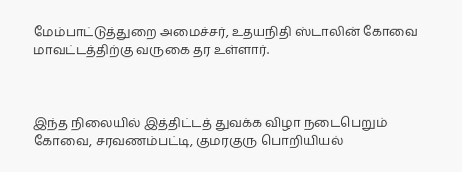மேம்பாட்டுத்துறை அமைச்சர், உதயநிதி ஸ்டாலின் கோவை மாவட்டத்திற்கு வருகை தர உள்ளார்.



இந்த நிலையில் இத்திட்டத் துவக்க விழா நடைபெறும் கோவை, சரவணம்பட்டி, குமரகுரு பொறியியல்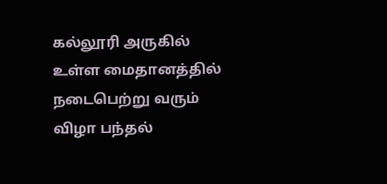கல்லூரி அருகில் உள்ள மைதானத்தில் நடைபெற்று வரும் விழா பந்தல்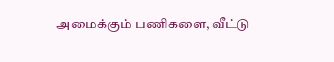அமைக்கும் பணிகளை, வீட்டு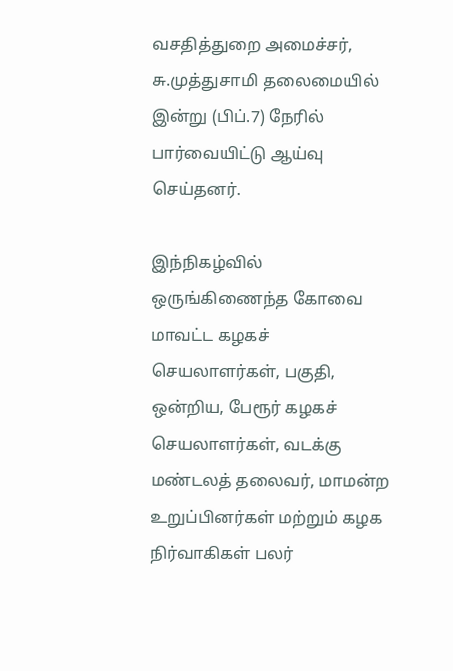வசதித்துறை அமைச்சர், சு.முத்துசாமி தலைமையில் இன்று (பிப்.7) நேரில் பார்வையிட்டு ஆய்வு செய்தனர்.

இந்நிகழ்வில் ஒருங்கிணைந்த கோவை மாவட்ட கழகச் செயலாளர்கள், பகுதி, ஒன்றிய, பேரூர் கழகச் செயலாளர்கள், வடக்கு மண்டலத் தலைவர், மாமன்ற உறுப்பினர்கள் மற்றும் கழக நிர்வாகிகள் பலர்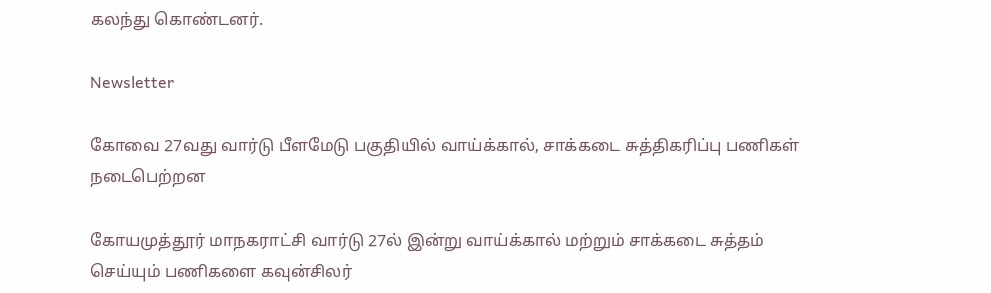கலந்து கொண்டனர்.

Newsletter

கோவை 27வது வார்டு பீளமேடு பகுதியில் வாய்க்கால், சாக்கடை சுத்திகரிப்பு பணிகள் நடைபெற்றன

கோயமுத்தூர் மாநகராட்சி வார்டு 27ல் இன்று வாய்க்கால் மற்றும் சாக்கடை சுத்தம் செய்யும் பணிகளை கவுன்சிலர்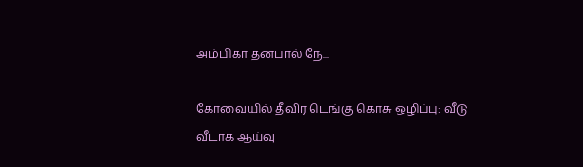அம்பிகா தனபால் நே...

கோவையில் தீவிர டெங்கு கொசு ஒழிப்பு: வீடு வீடாக ஆய்வு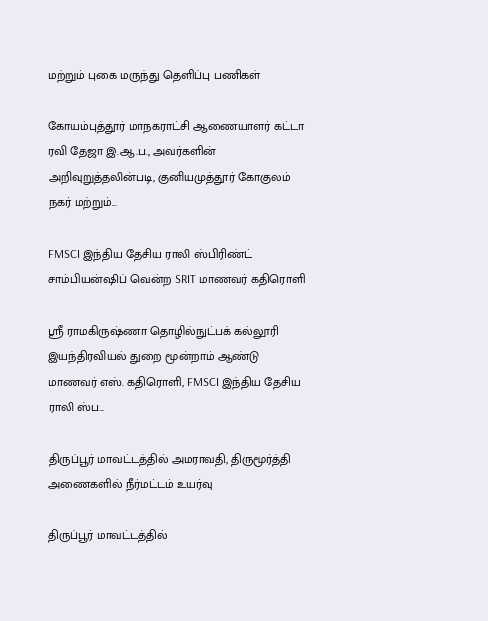மற்றும் புகை மருந்து தெளிப்பு பணிகள்

கோயம்புத்தூர் மாநகராட்சி ஆணையாளர் கட்டா ரவி தேஜா இ.ஆ.ப., அவர்களின் அறிவுறுத்தலின்படி, குனியமுத்தூர் கோகுலம் நகர் மற்றும்...

FMSCI இந்திய தேசிய ராலி ஸ்பிரிண்ட் சாம்பியன்ஷிப் வென்ற SRIT மாணவர் கதிரொளி

ஸ்ரீ ராமகிருஷ்ணா தொழில்நுட்பக் கல்லூரி இயந்திரவியல் துறை மூன்றாம் ஆண்டு மாணவர் எஸ். கதிரொளி, FMSCI இந்திய தேசிய ராலி ஸ்ப...

திருப்பூர் மாவட்டத்தில் அமராவதி, திருமூர்த்தி அணைகளில் நீர்மட்டம் உயர்வு

திருப்பூர் மாவட்டத்தில்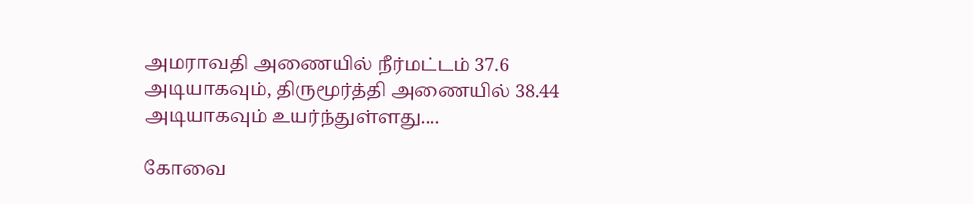அமராவதி அணையில் நீர்மட்டம் 37.6 அடியாகவும், திருமூர்த்தி அணையில் 38.44 அடியாகவும் உயர்ந்துள்ளது....

கோவை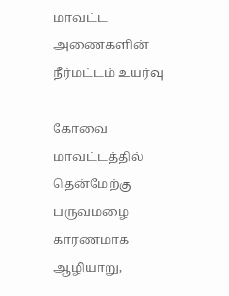மாவட்ட அணைகளின் நீர்மட்டம் உயர்வு

கோவை மாவட்டத்தில் தென்மேற்கு பருவமழை காரணமாக ஆழியாறு,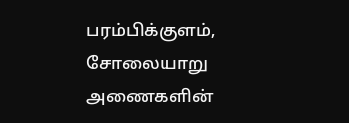பரம்பிக்குளம், சோலையாறு அணைகளின்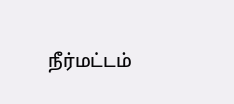நீர்மட்டம்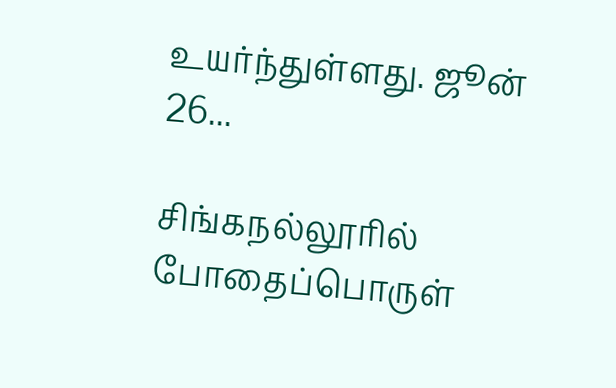உயர்ந்துள்ளது. ஜூன் 26...

சிங்கநல்லூரில் போதைப்பொருள்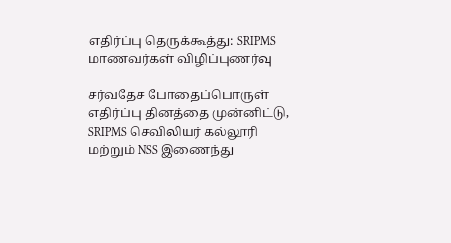எதிர்ப்பு தெருக்கூத்து: SRIPMS மாணவர்கள் விழிப்புணர்வு

சர்வதேச போதைப்பொருள் எதிர்ப்பு தினத்தை முன்னிட்டு, SRIPMS செவிலியர் கல்லூரி மற்றும் NSS இணைந்து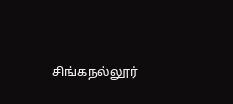சிங்கநல்லூர்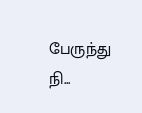பேருந்து நி...